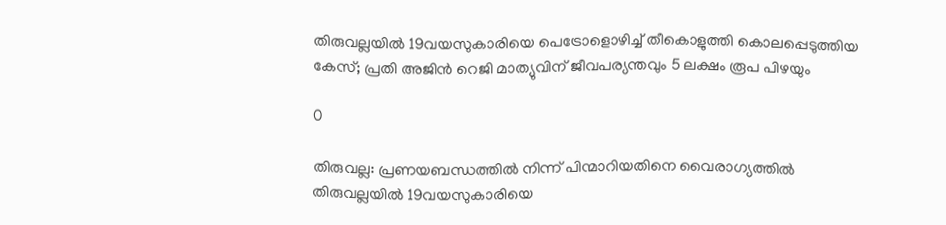തിരുവല്ലയിൽ 19വയസുകാരിയെ പെട്രോളൊഴിച്ച് തീകൊളുത്തി കൊലപ്പെടുത്തിയ കേസ്; പ്രതി അജിന്‍ റെജി മാത്യുവിന് ജീവപര്യന്തവും 5 ലക്ഷം രൂപ പിഴയും

0

തിരുവല്ല: പ്രണയബന്ധത്തിൽ നിന്ന് പിന്മാറിയതിനെ വൈരാഗ്യത്തിൽ  തിരുവല്ലയിൽ 19വയസുകാരിയെ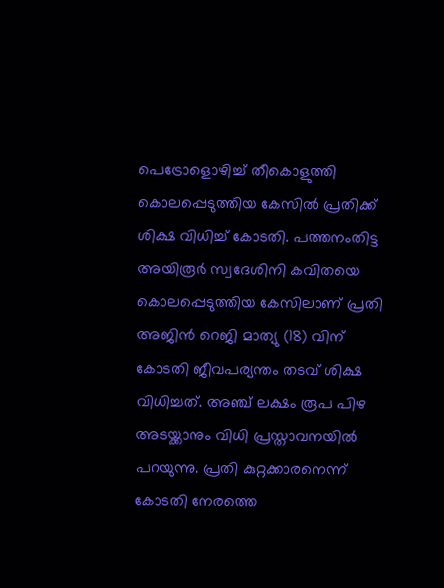പെട്രോളൊഴിച്ച് തീകൊളുത്തി കൊലപ്പെടുത്തിയ കേസിൽ പ്രതിക്ക് ശിക്ഷ വിധിച്ച് കോടതി. പത്തനംതിട്ട അയിരൂർ സ്വദേശിനി കവിതയെ കൊലപ്പെടുത്തിയ കേസിലാണ് പ്രതി അജിൻ റെജി മാത്യു (18) വിന് കോടതി ജീവപര്യന്തം തടവ് ശിക്ഷ വിധിച്ചത്. അഞ്ച് ലക്ഷം രൂപ പിഴ അടയ്ക്കാനും വിധി പ്രസ്താവനയിൽ പറയുന്നു. പ്രതി കുറ്റക്കാരനെന്ന് കോടതി നേരത്തെ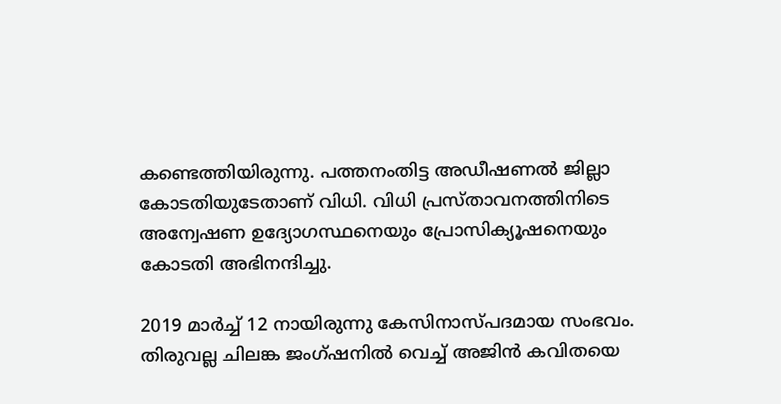കണ്ടെത്തിയിരുന്നു. പത്തനംതിട്ട അഡീഷണൽ ജില്ലാ കോടതിയുടേതാണ് വിധി. വിധി പ്രസ്താവനത്തിനിടെ അന്വേഷണ ഉദ്യോഗസ്ഥനെയും പ്രോസിക്യൂഷനെയും കോടതി അഭിനന്ദിച്ചു.

2019 മാര്‍ച്ച് 12 നായിരുന്നു കേസിനാസ്പദമായ സംഭവം. തിരുവല്ല ചിലങ്ക ജംഗ്ഷനില്‍ വെച്ച് അജിൻ കവിതയെ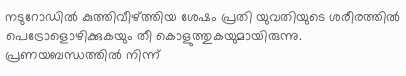നടുറോഡില്‍ കുത്തിവീഴ്ത്തിയ ശേഷം പ്രതി യുവതിയുടെ ശരീരത്തിൽ പെട്രോളൊഴിക്കുകയും തീ കൊളുത്തുകയുമായിരുന്നു. പ്രണയബന്ധത്തിൽ നിന്ന്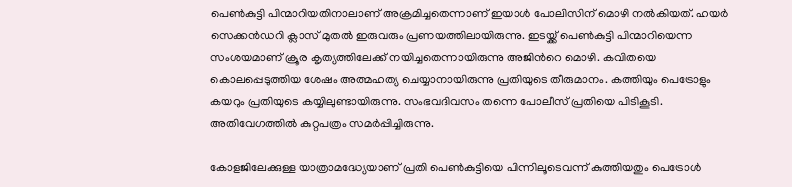പെൺകുട്ടി പിന്മാറിയതിനാലാണ് അക്രമിച്ചതെന്നാണ് ഇയാള്‍ പോലിസിന് മൊഴി നൽകിയത്. ഹയർ സെക്കന്‍ഡറി ക്ലാസ് മുതൽ ഇരുവരും പ്രണയത്തിലായിരുന്നു. ഇടയ്ക്ക് പെൺകുട്ടി പിന്മാറിയെന്ന സംശയമാണ് ക്രൂര കൃത്യത്തിലേക്ക് നയിച്ചതെന്നായിരുന്നു അജിന്‍റെ മൊഴി. കവിതയെ കൊലപ്പെടുത്തിയ ശേഷം അത്മഹത്യ ചെയ്യാനായിരുന്നു പ്രതിയുടെ തീരുമാനം. കത്തിയും പെട്രോളും കയറും പ്രതിയുടെ കയ്യിലുണ്ടായിരുന്നു. സംഭവദിവസം തന്നെ പോലീസ് പ്രതിയെ പിടികൂടി. അതിവേഗത്തിൽ കുറ്റപത്രം സമർപ്പിച്ചിരുന്നു.

കോളജിലേക്കുള്ള യാത്രാമദ്ധ്യേയാണ് പ്രതി പെണ്‍കുട്ടിയെ പിന്നിലൂടെവന്ന് കുത്തിയതും പെട്രോള്‍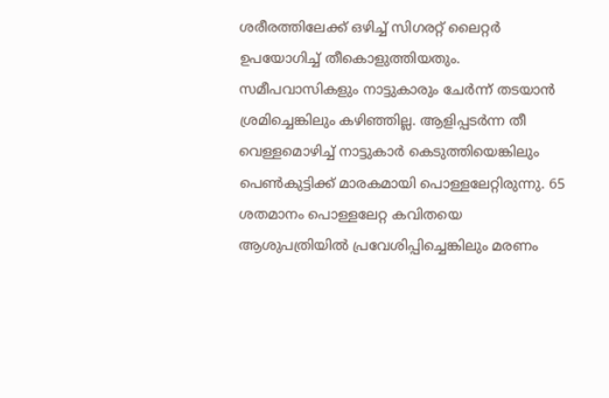ശരീരത്തിലേക്ക് ഒഴിച്ച് സിഗരറ്റ് ലൈറ്റര്‍ ഉപയോഗിച്ച് തീകൊളുത്തിയതും. സമീപവാസികളും നാട്ടുകാരും ചേർന്ന് തടയാന്‍ ശ്രമിച്ചെങ്കിലും കഴിഞ്ഞില്ല. ആളിപ്പടര്‍ന്ന തീ വെള്ളമൊഴിച്ച് നാട്ടുകാര്‍ കെടുത്തിയെങ്കിലും പെണ്‍കുട്ടിക്ക് മാരകമായി പൊള്ളലേറ്റിരുന്നു. 65 ശതമാനം പൊള്ളലേറ്റ കവിതയെ ആശുപത്രിയില്‍ പ്രവേശിപ്പിച്ചെങ്കിലും മരണം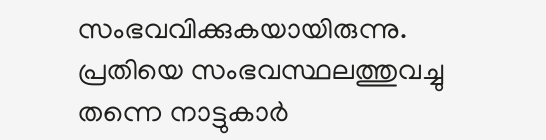സംഭവവിക്കുകയായിരുന്നു. പ്രതിയെ സംഭവസ്ഥലത്തുവച്ചു തന്നെ നാട്ടുകാർ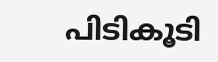പിടികൂടി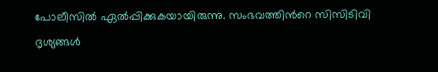പോലീസിൽ ഏൽപ്പിക്കുകയായിരുന്നു. സംഭവത്തിന്‍റെ സിസിടിവി ദൃശ്യങ്ങള്‍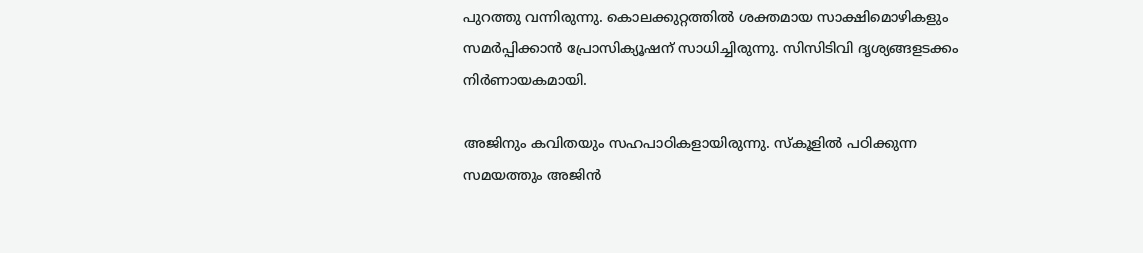പുറത്തു വന്നിരുന്നു. കൊലക്കുറ്റത്തിൽ ശക്തമായ സാക്ഷിമൊഴികളും സമര്‍പ്പിക്കാൻ പ്രോസിക്യൂഷന് സാധിച്ചിരുന്നു. സിസിടിവി ദൃശ്യങ്ങളടക്കം നിര്‍ണായകമായി.

അജിനും കവിതയും സഹപാഠികളായിരുന്നു. സ്കൂളിൽ പഠിക്കുന്ന സമയത്തും അജിൻ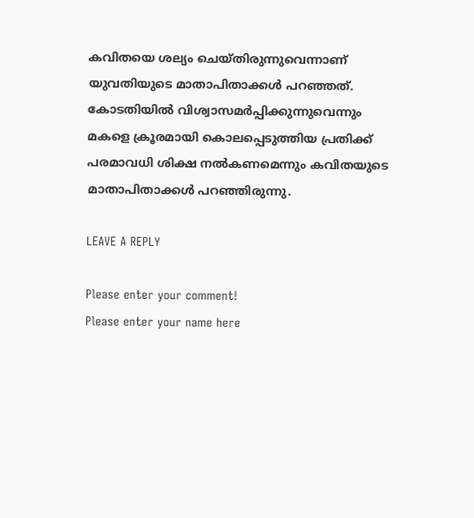കവിതയെ ശല്യം ചെയ്തിരുന്നുവെന്നാണ് യുവതിയുടെ മാതാപിതാക്കൾ പറഞ്ഞത്. കോടതിയിൽ വിശ്വാസമർപ്പിക്കുന്നുവെന്നും മകളെ ക്രൂരമായി കൊലപ്പെടുത്തിയ പ്രതിക്ക് പരമാവധി ശിക്ഷ നൽകണമെന്നും കവിതയുടെ മാതാപിതാക്കൾ പറഞ്ഞിരുന്നു.

LEAVE A REPLY

Please enter your comment!
Please enter your name here